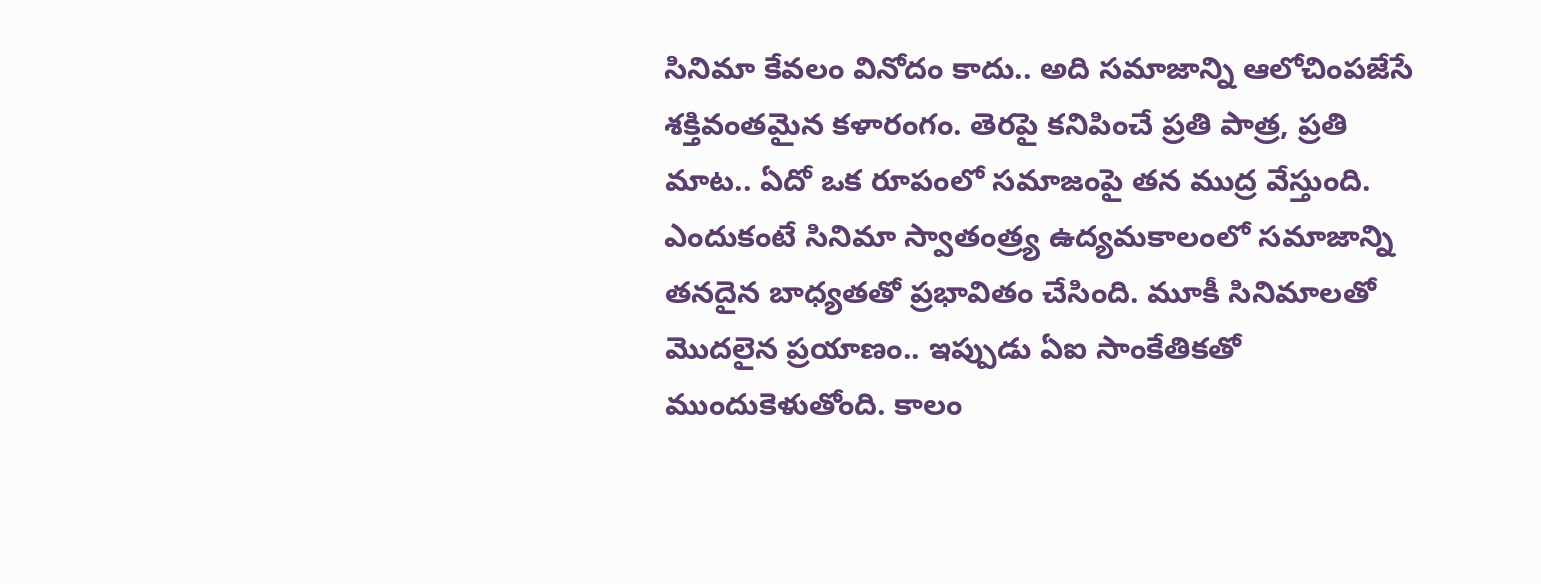సినిమా కేవలం వినోదం కాదు.. అది సమాజాన్ని ఆలోచింపజేసే శక్తివంతమైన కళారంగం. తెరపై కనిపించే ప్రతి పాత్ర, ప్రతి మాట.. ఏదో ఒక రూపంలో సమాజంపై తన ముద్ర వేస్తుంది. ఎందుకంటే సినిమా స్వాతంత్ర్య ఉద్యమకాలంలో సమాజాన్ని తనదైన బాధ్యతతో ప్రభావితం చేసింది. మూకీ సినిమాలతో మొదలైన ప్రయాణం.. ఇప్పుడు ఏఐ సాంకేతికతో ముందుకెళుతోంది. కాలం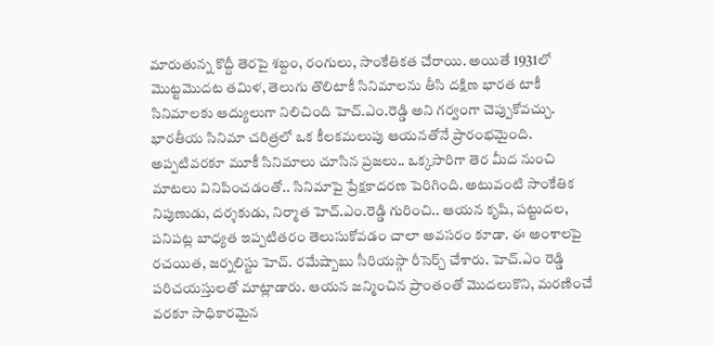మారుతున్న కొద్దీ తెరపై శబ్దం, రంగులు, సాంకేతికత చేరాయి. అయితే 1931లో మొట్టమొదట తమిళ, తెలుగు తొలిటాకీ సినిమాలను తీసి దక్షిణ భారత టాకీ సినిమాలకు ఆద్యులుగా నిలిచింది హెచ్.ఎం.రెడ్డి అని గర్వంగా చెప్పుకోవచ్చు. భారతీయ సినిమా చరిత్రలో ఒక కీలకమలుపు ఆయనతోనే ప్రారంభమైంది. అప్పటివరకూ మూకీ సినిమాలు చూసిన ప్రజలు.. ఒక్కసారిగా తెర మీద నుంచి మాటలు వినిపించడంతో.. సినిమాపై ప్రేక్షకాదరణ పెరిగింది. అటువంటి సాంకేతిక నిపుణుడు, దర్శకుడు, నిర్మాత హెచ్.ఎం.రెడ్డి గురించి.. ఆయన కృషి, పట్టుదల, పనిపట్ల బాధ్యత ఇప్పటితరం తెలుసుకోవడం చాలా అవసరం కూడా. ఈ అంశాలపై రచయిత, జర్నలిస్టు హెచ్. రమేష్బాబు సీరియస్గా రీసెర్చ్ చేశారు. హెచ్.ఎం రెడ్డి పరిచయస్తులతో మాట్లాడారు. ఆయన జన్మించిన ప్రాంతంతో మొదలుకొని, మరణించే వరకూ సాధికారమైన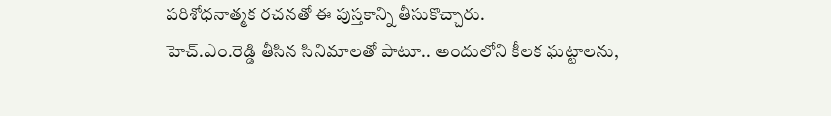పరిశోధనాత్మక రచనతో ఈ పుస్తకాన్ని తీసుకొచ్చారు.
హెచ్.ఎం.రెడ్డి తీసిన సినిమాలతో పాటూ.. అందులోని కీలక ఘట్టాలను,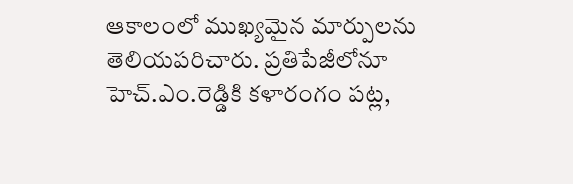ఆకాలంలో ముఖ్యమైన మార్పులను తెలియపరిచారు. ప్రతిపేజీలోనూ హెచ్.ఎం.రెడ్డికి కళారంగం పట్ల,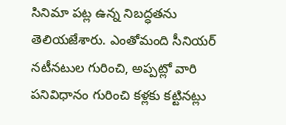సినిమా పట్ల ఉన్న నిబద్ధతను తెలియజేశారు. ఎంతోమంది సీనియర్ నటీనటుల గురించి, అప్పట్లో వారి పనివిధానం గురించి కళ్లకు కట్టినట్లు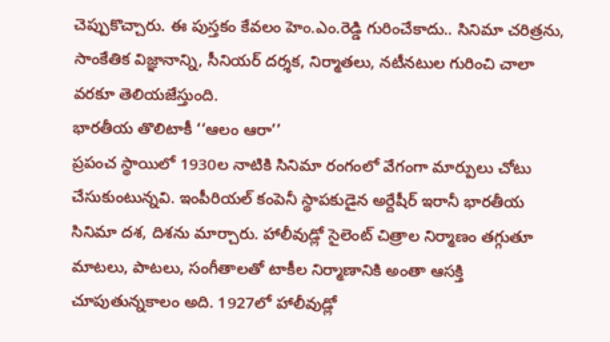చెప్పుకొచ్చారు. ఈ పుస్తకం కేవలం హెం.ఎం.రెడ్డి గురించేకాదు.. సినిమా చరిత్రను, సాంకేతిక విజ్ఞానాన్ని, సీనియర్ దర్శక, నిర్మాతలు, నటీనటుల గురించి చాలా వరకూ తెలియజేస్తుంది.
భారతీయ తొలిటాకీ ‘‘ఆలం ఆరా’’
ప్రపంచ స్థాయిలో 1930ల నాటికి సినిమా రంగంలో వేగంగా మార్పులు చోటు చేసుకుంటున్నవి. ఇంపీరియల్ కంపెనీ స్థాపకుడైన అర్దేషీర్ ఇరానీ భారతీయ సినిమా దశ, దిశను మార్చారు. హాలీవుడ్లో సైలెంట్ చిత్రాల నిర్మాణం తగ్గుతూ మాటలు, పాటలు, సంగీతాలతో టాకీల నిర్మాణానికి అంతా ఆసక్తి చూపుతున్నకాలం అది. 1927లో హాలీవుడ్లో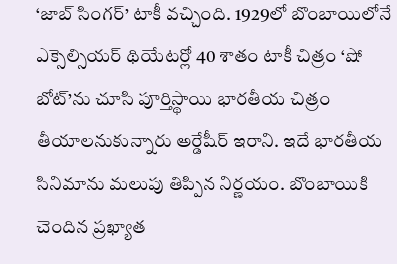‘జాబ్ సింగర్’ టాకీ వచ్చింది. 1929లో బొంబాయిలోనే ఎక్సెల్సియర్ థియేటర్లో 40 శాతం టాకీ చిత్రం ‘షో బోట్’ను చూసి పూర్తిస్థాయి భారతీయ చిత్రం తీయాలనుకున్నారు అర్డేషీర్ ఇరాని. ఇదే భారతీయ సినిమాను మలుపు తిప్పిన నిర్ణయం. బొంబాయికి చెందిన ప్రఖ్యాత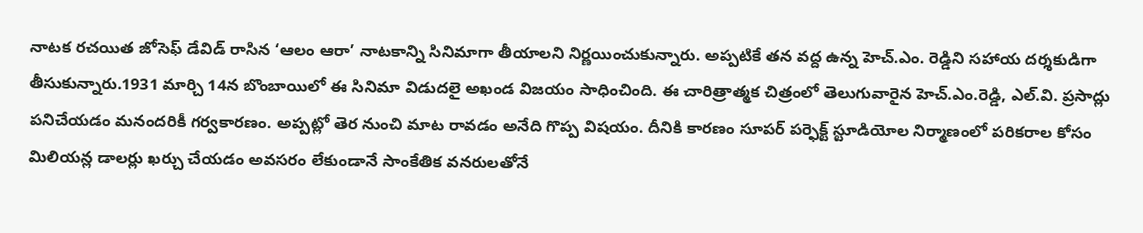నాటక రచయిత జోసెఫ్ డేవిడ్ రాసిన ‘ఆలం ఆరా’ నాటకాన్ని సినిమాగా తీయాలని నిర్ణయించుకున్నారు. అప్పటికే తన వద్ద ఉన్న హెచ్.ఎం. రెడ్డిని సహాయ దర్శకుడిగా తీసుకున్నారు.1931 మార్చి 14న బొంబాయిలో ఈ సినిమా విడుదలై అఖండ విజయం సాధించింది. ఈ చారిత్రాత్మక చిత్రంలో తెలుగువారైన హెచ్.ఎం.రెడ్డి, ఎల్.వి. ప్రసాద్లు పనిచేయడం మనందరికీ గర్వకారణం. అప్పట్లో తెర నుంచి మాట రావడం అనేది గొప్ప విషయం. దీనికి కారణం సూపర్ పర్ఫెక్ట్ స్టూడియోల నిర్మాణంలో పరికరాల కోసం మిలియన్ల డాలర్లు ఖర్చు చేయడం అవసరం లేకుండానే సాంకేతిక వనరులతోనే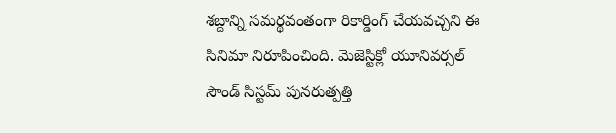శబ్దాన్ని సమర్థవంతంగా రికార్డింగ్ చేయవచ్చని ఈ సినిమా నిరూపించింది. మెజెస్టిక్లో యూనివర్సల్ సౌండ్ సిస్టమ్ పునరుత్పత్తి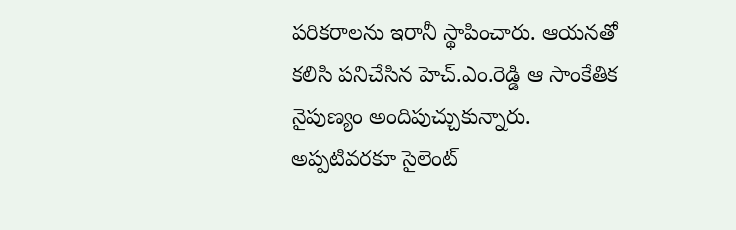పరికరాలను ఇరానీ స్థాపించారు. ఆయనతో కలిసి పనిచేసిన హెచ్.ఎం.రెడ్డి ఆ సాంకేతిక నైపుణ్యం అందిపుచ్చుకున్నారు. అప్పటివరకూ సైలెంట్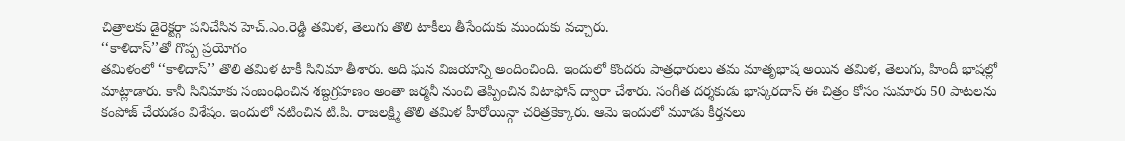చిత్రాలకు డైరెక్టర్గా పనిచేసిన హెచ్.ఎం.రెడ్డి తమిళ, తెలుగు తొలి టాకీలు తీసేందుకు ముందుకు వచ్చారు.
‘‘కాళిదాస్’’తో గొప్ప ప్రయోగం
తమిళంలో ‘‘కాళిదాస్’’ తొలి తమిళ టాకీ సినిమా తీశారు. అది ఘన విజయాన్ని అందించింది. ఇందులో కొందరు పాత్రధారులు తమ మాతృభాష అయిన తమిళ, తెలుగు, హిందీ భాషల్లో మాట్లాడారు. కానీ సినిమాకు సంబంధించిన శబ్దగ్రహణం అంతా జర్మనీ నుంచి తెప్పించిన విటాఫోన్ ద్వారా చేశారు. సంగీత దర్శకుడు భాస్కరదాస్ ఈ చిత్రం కోసం సుమారు 50 పాటలను కంపోజ్ చేయడం విశేషం. ఇందులో నటించిన టి.పి. రాజలక్ష్మి తొలి తమిళ హీరోయిన్గా చరిత్రకెక్కారు. ఆమె ఇందులో మూడు కీర్తనలు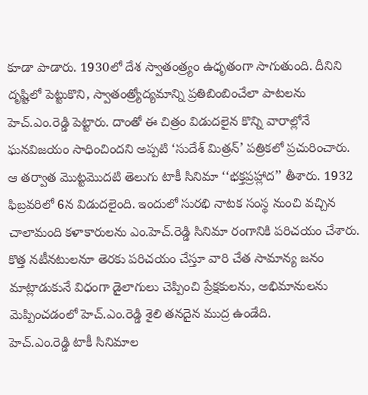కూడా పాడారు. 1930లో దేశ స్వాతంత్ర్యం ఉధృతంగా సాగుతుంది. దీనిని దృష్టిలో పెట్టుకొని, స్వాతంత్ర్యోద్యమాన్ని ప్రతిబింబించేలా పాటలను హెచ్.ఎం.రెడ్డి పెట్టారు. దాంతో ఈ చిత్రం విడుదలైన కొన్ని వారాల్లోనే ఘనవిజయం సాధించిందని అప్పటి ‘సుదేశ్ మిత్రన్’ పత్రికలో ప్రచురించారు. ఆ తర్వాత మొట్టమొదటి తెలుగు టాకీ సినిమా ‘‘భక్తప్రహ్లాద’’ తీశారు. 1932 ఫిబ్రవరిలో 6న విడుదలైంది. ఇందులో సురభి నాటక సంస్థ నుంచి వచ్చిన చాలామంది కళాకారులను ఎం.హెచ్.రెడ్డి సినిమా రంగానికి పరిచయం చేశారు. కొత్త నటీనటులనూ తెరకు పరిచయం చేస్తూ వారి చేత సామాన్య జనం మాట్లాడుకునే విధంగా డైలాగులు చెప్పించి ప్రేక్షకులను, అభిమానులను మెప్పించడంలో హెచ్.ఎం.రెడ్డి శైలి తనదైన ముద్ర ఉండేది.
హెచ్.ఎం.రెడ్డి టాకీ సినిమాల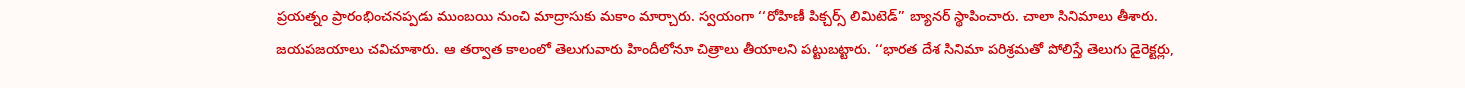ప్రయత్నం ప్రారంభించనప్పడు ముంబయి నుంచి మాద్రాసుకు మకాం మార్చారు. స్వయంగా ‘‘రోహిణీ పిక్చర్స్ లిమిటెడ్’’ బ్యానర్ స్థాపించారు. చాలా సినిమాలు తీశారు. జయపజయాలు చవిచూశారు. ఆ తర్వాత కాలంలో తెలుగువారు హిందీలోనూ చిత్రాలు తీయాలని పట్టుబట్టారు. ‘‘భారత దేశ సినిమా పరిశ్రమతో పోలిస్తే తెలుగు డైరెక్టర్లు,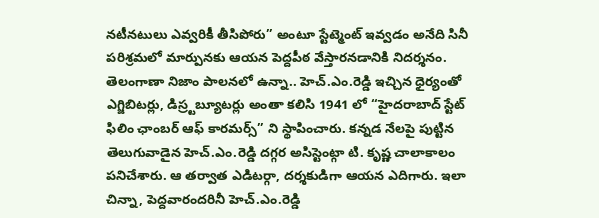నటీనటులు ఎవ్వరికీ తీసిపోరు’’ అంటూ స్టేట్మెంట్ ఇవ్వడం అనేది సినీ పరిశ్రమలో మార్పునకు ఆయన పెద్దపీఠ వేస్తారనడానికి నిదర్శనం. తెలంగాణా నిజాం పాలనలో ఉన్నా.. హెచ్.ఎం.రెడ్డి ఇచ్చిన ధైర్యంతో ఎగ్జిబిటర్లు, డిస్ర్టబ్యూటర్లు అంతా కలిసి 1941 లో ‘‘హైదరాబాద్ స్టేట్ ఫిలిం ఛాంబర్ ఆఫ్ కారమర్స్’’ ని స్థాపించారు. కన్నడ నేలపై పుట్టిన తెలుగువాడైన హెచ్.ఎం.రెడ్డి దగ్గర అసిస్టెంట్గా టి. కృష్ణ చాలాకాలం పనిచేశారు. ఆ తర్వాత ఎడిటర్గా, దర్శకుడిగా ఆయన ఎదిగారు. ఇలా చిన్నా, పెద్దవారందరినీ హెచ్.ఎం.రెడ్డి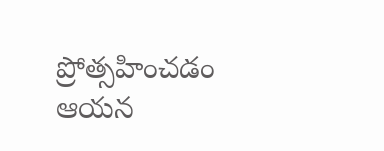ప్రోత్సహించడం ఆయన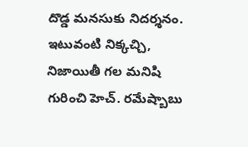దొడ్డ మనసుకు నిదర్శనం. ఇటువంటి నిక్కచ్చి, నిజాయితీ గల మనిషి గురించి హెచ్. రమేష్బాబు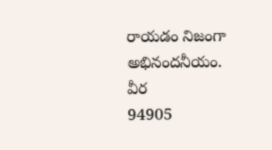రాయడం నిజంగా అభినందనీయం.
వీర
94905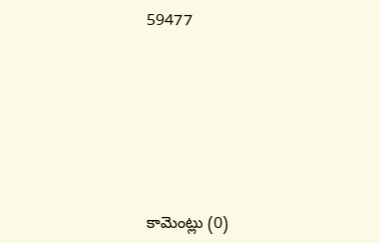59477








కామెంట్లు (0)